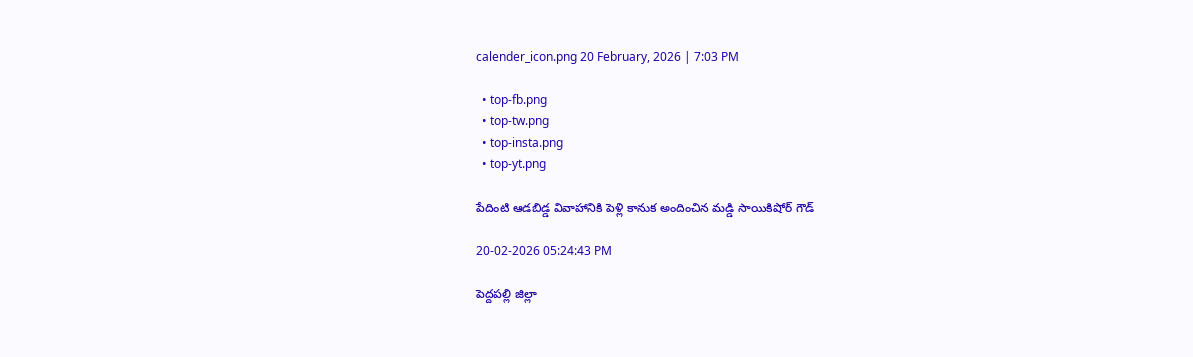calender_icon.png 20 February, 2026 | 7:03 PM

  • top-fb.png
  • top-tw.png
  • top-insta.png
  • top-yt.png

పేదింటి ఆడబిడ్డ వివాహానికి పెళ్లి కానుక అందించిన మడ్డి సాయికిషోర్ గౌడ్

20-02-2026 05:24:43 PM

పెద్దపల్లి జిల్లా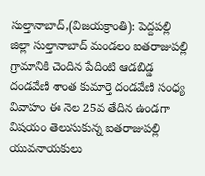సుల్తానాబాద్,(విజయక్రాంతి): పెద్దపల్లి జిల్లా సుల్తానాబాద్ మండలం ఐతరాజుపల్లి గ్రామానికి చెందిన పేదింటి ఆడబిడ్డ దండవేణి శాంత కుమార్తె దండవేణి సంధ్య వివాహం ఈ నెల 25వ తేదిన ఉండగా విషయం తెలుసుకున్న ఐతరాజుపల్లి యువనాయకులు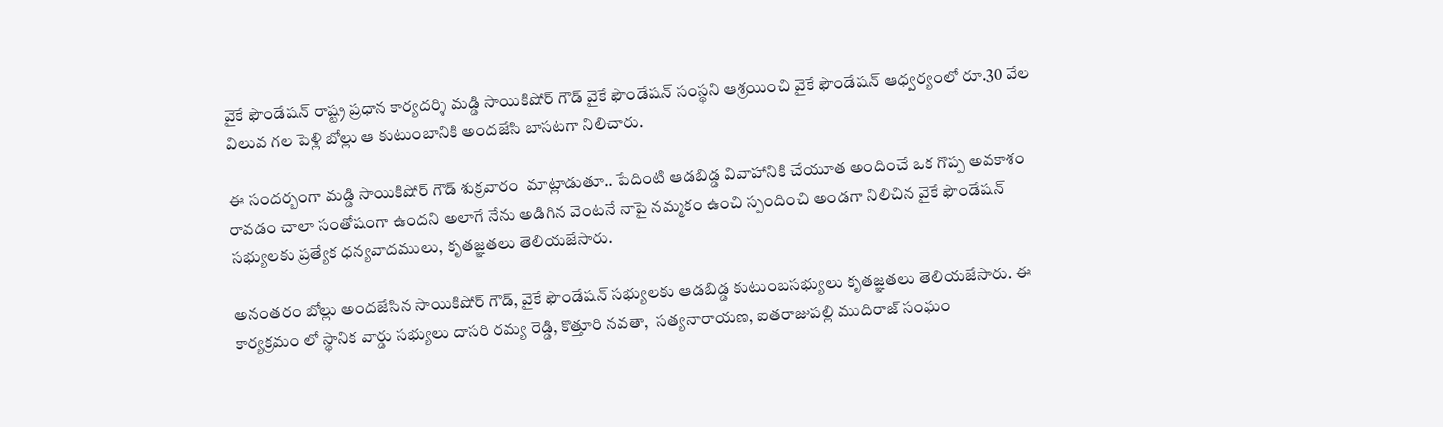వైకే ఫౌండేషన్ రాష్ట్ర ప్రధాన కార్యదర్శి మడ్డి సాయికిషోర్ గౌడ్ వైకే ఫౌండేషన్ సంస్థని ఆశ్రయించి వైకే ఫౌండేషన్ ఆధ్వర్యంలో రూ.30 వేల విలువ గల పెళ్లి బోల్లు ఆ కుటుంబానికి అందజేసి బాసటగా నిలిచారు.

ఈ సందర్బంగా మడ్డి సాయికిషోర్ గౌడ్ శుక్రవారం  మాట్లాడుతూ.. పేదింటి ఆడబిడ్డ వివాహానికి చేయూత అందించే ఒక గొప్ప అవకాశం రావడం చాలా సంతోషంగా ఉందని అలాగే నేను అడిగిన వెంటనే నాపై నమ్మకం ఉంచి స్పందించి అండగా నిలిచిన వైకే ఫౌండేషన్ సభ్యులకు ప్రత్యేక ధన్యవాదములు, కృతజ్ఞతలు తెలియజేసారు.

అనంతరం బోల్లు అందజేసిన సాయికిషోర్ గౌడ్, వైకే ఫౌండేషన్ సభ్యులకు ఆడబిడ్డ కుటుంబసభ్యులు కృతజ్ఞతలు తెలియజేసారు. ఈ కార్యక్రమం లో స్థానిక వార్డు సభ్యులు దాసరి రమ్య రెడ్డి, కొత్తూరి నవతా,  సత్యనారాయణ, ఐతరాజుపల్లి ముదిరాజ్ సంఘం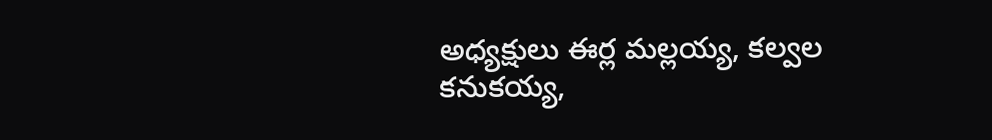అధ్యక్షులు ఈర్ల మల్లయ్య, కల్వల కనుకయ్య,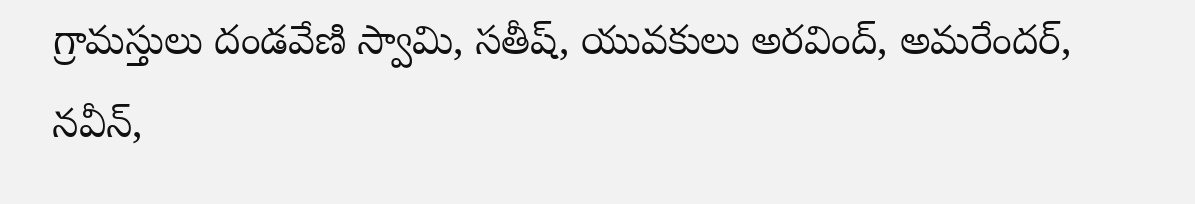గ్రామస్తులు దండవేణి స్వామి, సతీష్, యువకులు అరవింద్, అమరేందర్, నవీన్,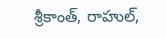శ్రీకాంత్, రాహుల్,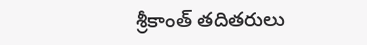శ్రీకాంత్ తదితరులు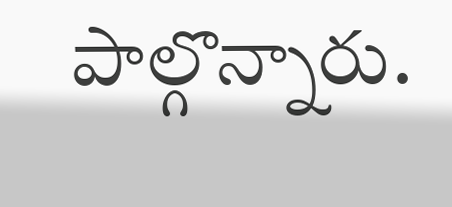పాల్గొన్నారు.